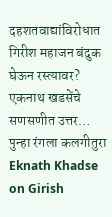दहशतवाद्यांविरोधात गिरीश महाजन बंदुक घेऊन रस्त्यावर? एकनाथ खडसेंचे सणसणीत उत्तर… पुन्हा रंगला कलगीतुरा
Eknath Khadse on Girish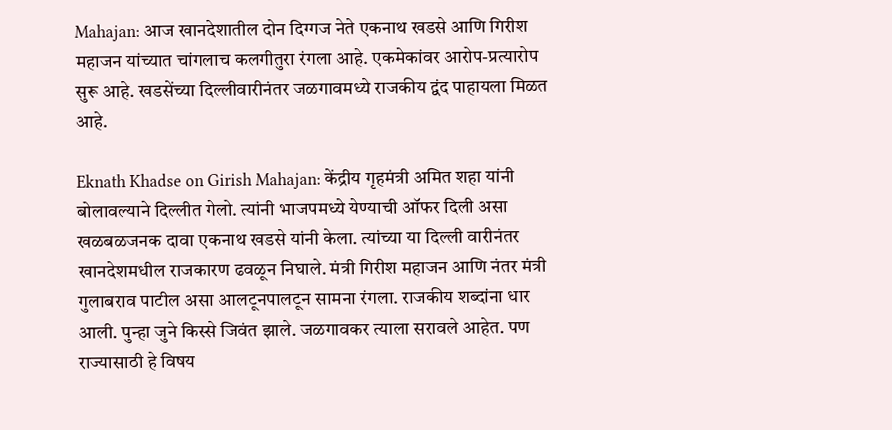Mahajan: आज खानदेशातील दोन दिग्गज नेते एकनाथ खडसे आणि गिरीश महाजन यांच्यात चांगलाच कलगीतुरा रंगला आहे. एकमेकांवर आरोप-प्रत्यारोप सुरू आहे. खडसेंच्या दिल्लीवारीनंतर जळगावमध्ये राजकीय द्वंद पाहायला मिळत आहे.

Eknath Khadse on Girish Mahajan: केंद्रीय गृहमंत्री अमित शहा यांनी बोलावल्याने दिल्लीत गेलो. त्यांनी भाजपमध्ये येण्याची ऑफर दिली असा खळबळजनक दावा एकनाथ खडसे यांनी केला. त्यांच्या या दिल्ली वारीनंतर खानदेशमधील राजकारण ढवळून निघाले. मंत्री गिरीश महाजन आणि नंतर मंत्री गुलाबराव पाटील असा आलटूनपालटून सामना रंगला. राजकीय शब्दांना धार आली. पुन्हा जुने किस्से जिवंत झाले. जळगावकर त्याला सरावले आहेत. पण राज्यासाठी हे विषय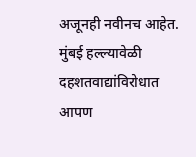अजूनही नवीनच आहेत. मुंबई हल्ल्यावेळी दहशतवाद्यांविरोधात आपण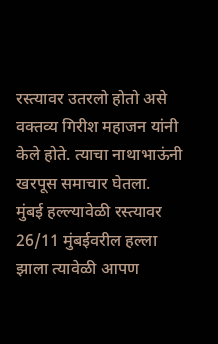रस्त्यावर उतरलो होतो असे वक्तव्य गिरीश महाजन यांनी केले होते. त्याचा नाथाभाऊंनी खरपूस समाचार घेतला.
मुंबई हल्ल्यावेळी रस्त्यावर
26/11 मुंबईवरील हल्ला झाला त्यावेळी आपण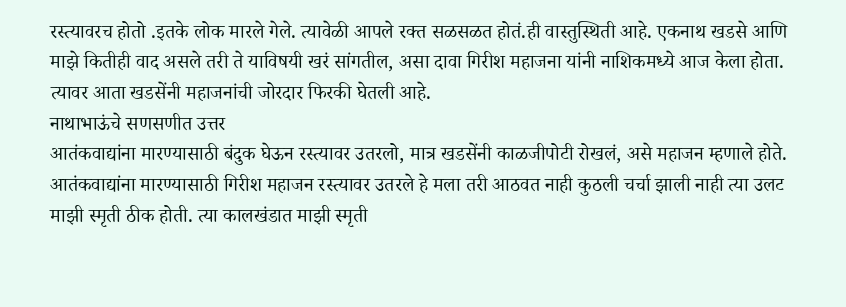रस्त्यावरच होतो .इतके लोक मारले गेले. त्यावेळी आपले रक्त सळसळत होतं.ही वास्तुस्थिती आहे. एकनाथ खडसे आणि माझे कितीही वाद असले तरी ते याविषयी खरं सांगतील, असा दावा गिरीश महाजना यांनी नाशिकमध्ये आज केला होता. त्यावर आता खडसेंनी महाजनांची जोरदार फिरकी घेतली आहे.
नाथाभाऊंचे सणसणीत उत्तर
आतंकवाद्यांना मारण्यासाठी बंदुक घेऊन रस्त्यावर उतरलो, मात्र खडसेंनी काळजीपोटी रोखलं, असे महाजन म्हणाले होते. आतंकवाद्यांना मारण्यासाठी गिरीश महाजन रस्त्यावर उतरले हे मला तरी आठवत नाही कुठली चर्चा झाली नाही त्या उलट माझी स्मृती ठीक होती. त्या कालखंडात माझी स्मृती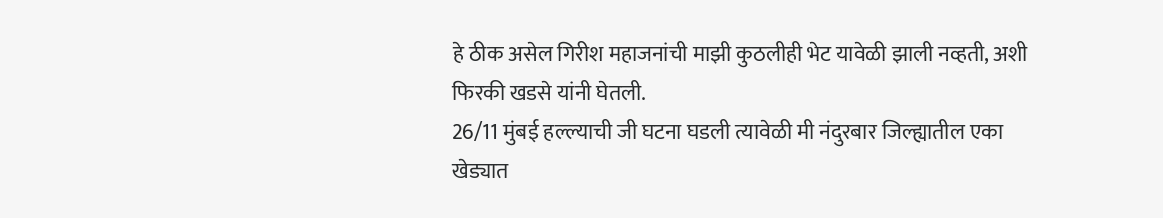हे ठीक असेल गिरीश महाजनांची माझी कुठलीही भेट यावेळी झाली नव्हती, अशी फिरकी खडसे यांनी घेतली.
26/11 मुंबई हल्ल्याची जी घटना घडली त्यावेळी मी नंदुरबार जिल्ह्यातील एका खेड्यात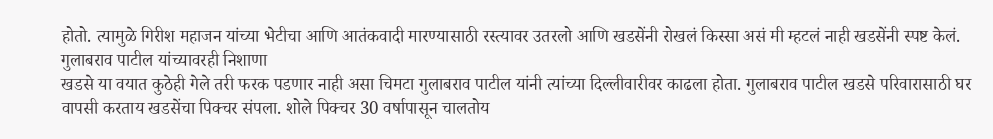होतो. त्यामुळे गिरीश महाजन यांच्या भेटीचा आणि आतंकवादी मारण्यासाठी रस्त्यावर उतरलो आणि खडसेंनी रोखलं किस्सा असं मी म्हटलं नाही खडसेंनी स्पष्ट केलं.
गुलाबराव पाटील यांच्यावरही निशाणा
खडसे या वयात कुठेही गेले तरी फरक पडणार नाही असा चिमटा गुलाबराव पाटील यांनी त्यांच्या दिल्लीवारीवर काढला होता. गुलाबराव पाटील खडसे परिवारासाठी घर वापसी करताय खडसेंचा पिक्चर संपला. शोले पिक्चर 30 वर्षापासून चालतोय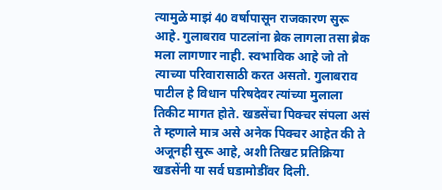त्यामुळे माझं 40 वर्षापासून राजकारण सुरू आहे. गुलाबराव पाटलांना ब्रेक लागला तसा ब्रेक मला लागणार नाही. स्वभाविक आहे जो तो त्याच्या परिवारासाठी करत असतो. गुलाबराव पाटील हे विधान परिषदेवर त्यांच्या मुलाला तिकीट मागत होते. खडसेंचा पिक्चर संपला असं ते म्हणाले मात्र असे अनेक पिक्चर आहेत की ते अजूनही सुरू आहे, अशी तिखट प्रतिक्रिया खडसेंनी या सर्व घडामोडींवर दिली.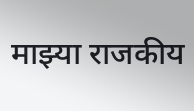माझ्या राजकीय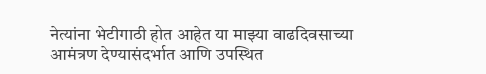नेत्यांना भेटीगाठी होत आहेत या माझ्या वाढदिवसाच्या आमंत्रण देण्यासंदर्भात आणि उपस्थित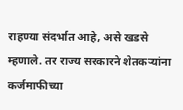राहण्या संदर्भात आहे, असे खडसे म्हणाले. तर राज्य सरकारने शेतकऱ्यांना कर्जमाफीच्या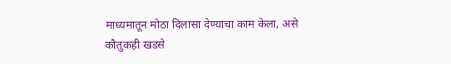माध्यमातून मोठा दिलासा देण्याचा काम केला, असे कौतुकही खडसे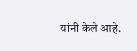यांनी केले आहे.